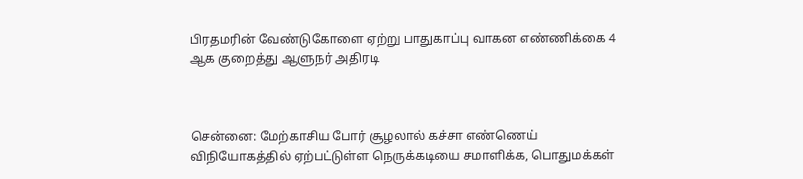பிரதமரின் வேண்டுகோளை ஏற்று பாதுகாப்பு வாகன எண்ணிக்கை 4 ஆக குறைத்து ஆளுநர் அதிரடி



சென்னை: மேற்காசிய போர் சூழலால் கச்சா எண்ணெய் விநியோகத்தில் ஏற்பட்டுள்ள நெருக்கடியை சமாளிக்க, பொதுமக்கள்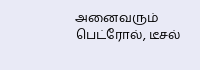அனைவரும் பெட்ரோல், டீசல்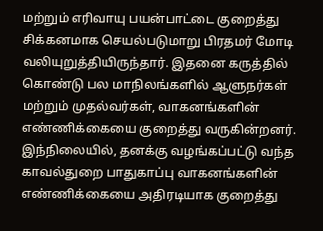மற்றும் எரிவாயு பயன்பாட்டை குறைத்து சிக்கனமாக செயல்படுமாறு பிரதமர் மோடி வலியுறுத்தியிருந்தார். இதனை கருத்தில் கொண்டு பல மாநிலங்களில் ஆளுநர்கள் மற்றும் முதல்வர்கள், வாகனங்களின் எண்ணிக்கையை குறைத்து வருகின்றனர். இந்நிலையில், தனக்கு வழங்கப்பட்டு வந்த காவல்துறை பாதுகாப்பு வாகனங்களின் எண்ணிக்கையை அதிரடியாக குறைத்து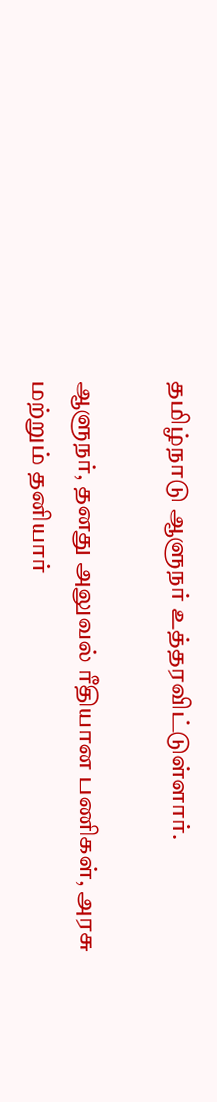தமிழ்நாடு ஆளுநர் உத்தரவிட்டுள்ளார்.

ஆளுநர், தனது அலுவல் ரீதியான பணிகள், அரசு மற்றும் தனியார்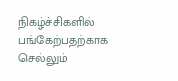நிகழ்ச்சிகளில் பங்கேற்பதற்காக செல்லும்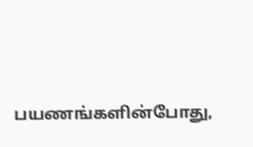பயணங்களின்போது,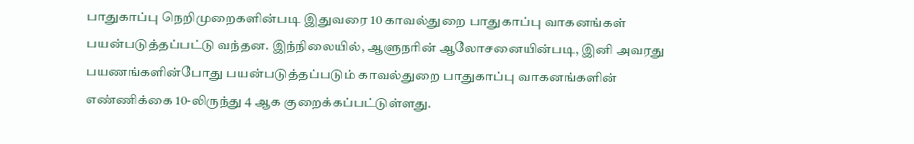பாதுகாப்பு நெறிமுறைகளின்படி இதுவரை 10 காவல்துறை பாதுகாப்பு வாகனங்கள் பயன்படுத்தப்பட்டு வந்தன. இந்நிலையில், ஆளுநரின் ஆலோசனையின்படி, இனி அவரது பயணங்களின்போது பயன்படுத்தப்படும் காவல்துறை பாதுகாப்பு வாகனங்களின் எண்ணிக்கை 10-லிருந்து 4 ஆக குறைக்கப்பட்டுள்ளது.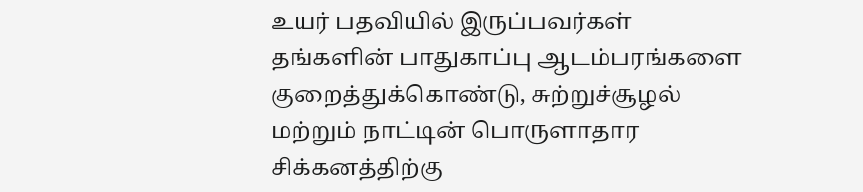உயர் பதவியில் இருப்பவர்கள் தங்களின் பாதுகாப்பு ஆடம்பரங்களை குறைத்துக்கொண்டு, சுற்றுச்சூழல் மற்றும் நாட்டின் பொருளாதார சிக்கனத்திற்கு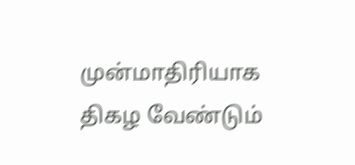முன்மாதிரியாக திகழ வேண்டும்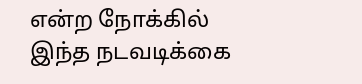என்ற நோக்கில் இந்த நடவடிக்கை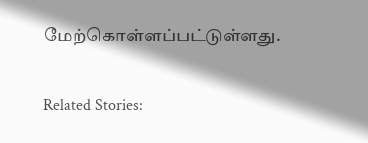மேற்கொள்ளப்பட்டுள்ளது.

Related Stories: